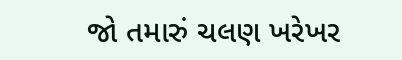જો તમારું ચલણ ખરેખર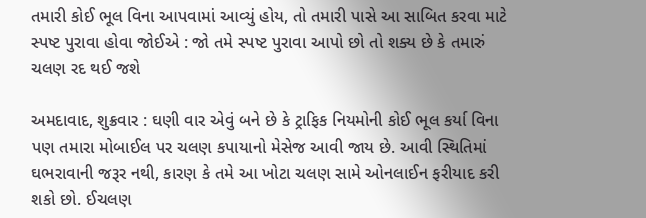તમારી કોઈ ભૂલ વિના આપવામાં આવ્યું હોય, તો તમારી પાસે આ સાબિત કરવા માટે સ્પષ્ટ પુરાવા હોવા જોઈએ : જો તમે સ્પષ્ટ પુરાવા આપો છો તો શક્ય છે કે તમારું ચલણ રદ થઈ જશે

અમદાવાદ, શુક્રવાર : ઘણી વાર એવું બને છે કે ટ્રાફિક નિયમોની કોઈ ભૂલ કર્યા વિના પણ તમારા મોબાઈલ પર ચલણ કપાયાનો મેસેજ આવી જાય છે. આવી સ્થિતિમાં ઘભરાવાની જરૂર નથી, કારણ કે તમે આ ખોટા ચલણ સામે ઓનલાઈન ફરીયાદ કરી શકો છો. ઈચલણ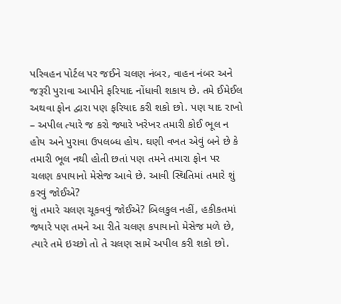પરિવહન પોર્ટલ પર જઈને ચલણ નંબર, વાહન નંબર અને જરૂરી પુરાવા આપીને ફરિયાદ નોંધાવી શકાય છે. તમે ઈમેઈલ અથવા ફોન દ્વારા પણ ફરિયાદ કરી શકો છો. પણ યાદ રાખો – અપીલ ત્યારે જ કરો જ્યારે ખરેખર તમારી કોઈ ભૂલ ન હોય અને પુરાવા ઉપલબ્ધ હોય. ઘણી વખત એવું બને છે કે તમારી ભૂલ નથી હોતી છતાં પણ તમને તમારા ફોન પર ચલણ કપાયાનો મેસેજ આવે છે. આવી સ્થિતિમાં તમારે શું કરવું જોઈએ?
શું તમારે ચલણ ચૂકવવું જોઈએ? બિલકુલ નહીં, હકીકતમાં જ્યારે પણ તમને આ રીતે ચલણ કપાયાનો મેસેજ મળે છે, ત્યારે તમે ઇચ્છો તો તે ચલણ સામે અપીલ કરી શકો છો.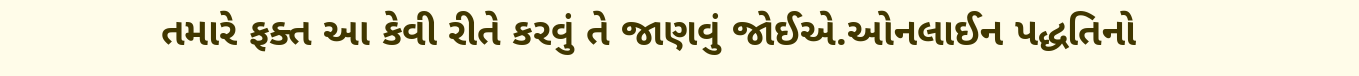તમારે ફક્ત આ કેવી રીતે કરવું તે જાણવું જોઈએ.ઓનલાઈન પદ્ધતિનો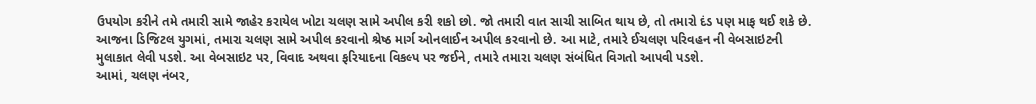ઉપયોગ કરીને તમે તમારી સામે જાહેર કરાયેલ ખોટા ચલણ સામે અપીલ કરી શકો છો. જો તમારી વાત સાચી સાબિત થાય છે, તો તમારો દંડ પણ માફ થઈ શકે છે. આજના ડિજિટલ યુગમાં, તમારા ચલણ સામે અપીલ કરવાનો શ્રેષ્ઠ માર્ગ ઓનલાઈન અપીલ કરવાનો છે. આ માટે, તમારે ઈચલણ પરિવહન ની વેબસાઇટની મુલાકાત લેવી પડશે. આ વેબસાઇટ પર, વિવાદ અથવા ફરિયાદના વિકલ્પ પર જઈને, તમારે તમારા ચલણ સંબંધિત વિગતો આપવી પડશે.
આમાં, ચલણ નંબર,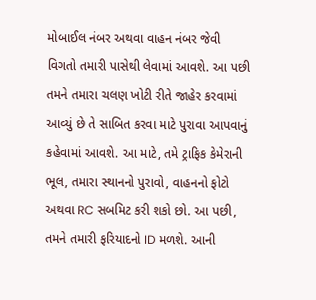મોબાઈલ નંબર અથવા વાહન નંબર જેવી વિગતો તમારી પાસેથી લેવામાં આવશે. આ પછી તમને તમારા ચલણ ખોટી રીતે જાહેર કરવામાં આવ્યું છે તે સાબિત કરવા માટે પુરાવા આપવાનું કહેવામાં આવશે. આ માટે, તમે ટ્રાફિક કેમેરાની ભૂલ, તમારા સ્થાનનો પુરાવો, વાહનનો ફોટો અથવા RC સબમિટ કરી શકો છો. આ પછી, તમને તમારી ફરિયાદનો ID મળશે. આની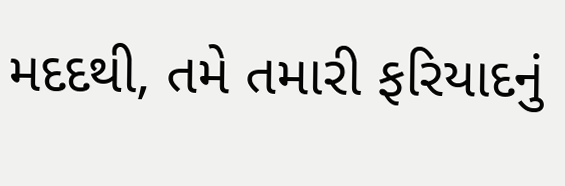મદદથી, તમે તમારી ફરિયાદનું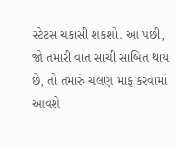સ્ટેટસ ચકાસી શકશો. આ પછી, જો તમારી વાત સાચી સાબિત થાય છે, તો તમારું ચલણ માફ કરવામાં આવશે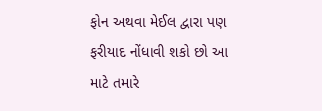ફોન અથવા મેઈલ દ્વારા પણ ફરીયાદ નોંધાવી શકો છો આ માટે તમારે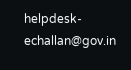helpdesk-echallan@gov.in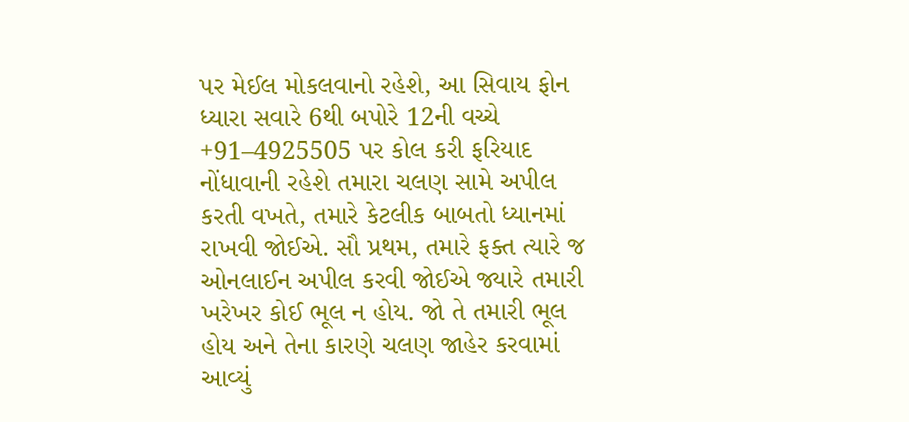પર મેઈલ મોકલવાનો રહેશે, આ સિવાય ફોન ધ્યારા સવારે 6થી બપોરે 12ની વચ્ચે +91–4925505 પર કોલ કરી ફરિયાદ નોંધાવાની રહેશે તમારા ચલણ સામે અપીલ કરતી વખતે, તમારે કેટલીક બાબતો ધ્યાનમાં રાખવી જોઈએ. સૌ પ્રથમ, તમારે ફક્ત ત્યારે જ ઓનલાઈન અપીલ કરવી જોઈએ જ્યારે તમારી ખરેખર કોઈ ભૂલ ન હોય. જો તે તમારી ભૂલ હોય અને તેના કારણે ચલણ જાહેર કરવામાં આવ્યું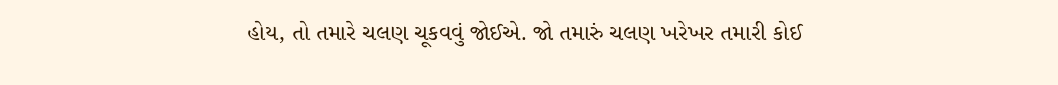હોય, તો તમારે ચલણ ચૂકવવું જોઈએ. જો તમારું ચલણ ખરેખર તમારી કોઈ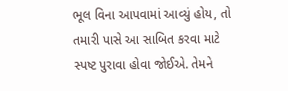ભૂલ વિના આપવામાં આવ્યું હોય, તો તમારી પાસે આ સાબિત કરવા માટે સ્પષ્ટ પુરાવા હોવા જોઈએ. તેમને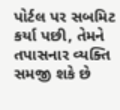પોર્ટલ પર સબમિટ કર્યા પછી, તેમને તપાસનાર વ્યક્તિ સમજી શકે છે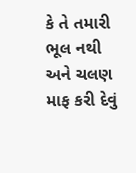કે તે તમારી ભૂલ નથી અને ચલણ માફ કરી દેવું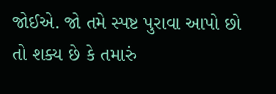જોઈએ. જો તમે સ્પષ્ટ પુરાવા આપો છો તો શક્ય છે કે તમારું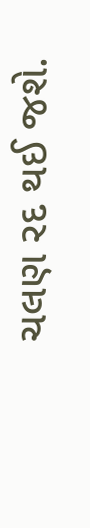ચલણ રદ થઈ જશે.